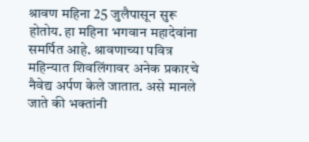श्रावण महिना 25 जुलैपासून सुरू होतोय. हा महिना भगवान महादेवांना समर्पित आहे. श्रावणाच्या पवित्र महिन्यात शिवलिंगावर अनेक प्रकारचे नैवेद्य अर्पण केले जातात. असे मानले जाते की भक्तांनी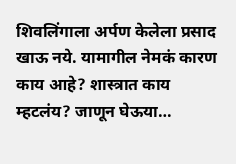शिवलिंगाला अर्पण केलेला प्रसाद खाऊ नये. यामागील नेमकं कारण काय आहे? शास्त्रात काय म्हटलंय? जाणून घेऊया…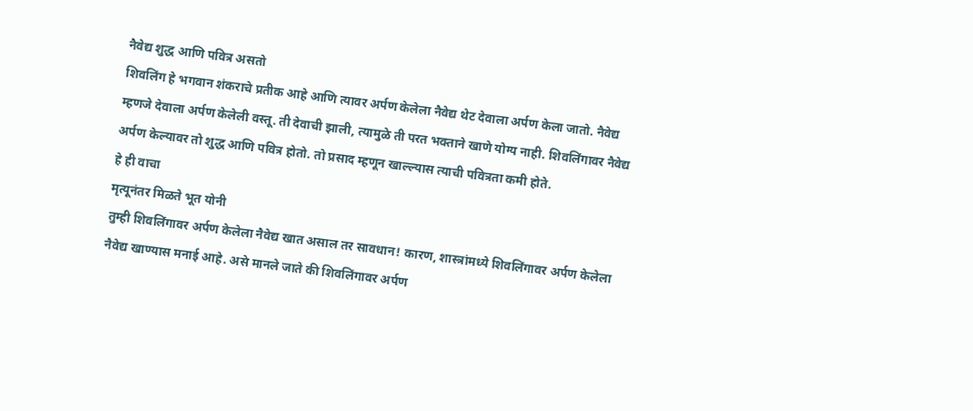नैवेद्य शुद्ध आणि पवित्र असतो
शिवलिंग हे भगवान शंकराचे प्रतीक आहे आणि त्यावर अर्पण केलेला नैवेद्य थेट देवाला अर्पण केला जातो. नैवेद्य म्हणजे देवाला अर्पण केलेली वस्तू. ती देवाची झाली, त्यामुळे ती परत भक्ताने खाणे योग्य नाही. शिवलिंगावर नैवेद्य अर्पण केल्यावर तो शुद्ध आणि पवित्र होतो. तो प्रसाद म्हणून खाल्ल्यास त्याची पवित्रता कमी होते.
हे ही वाचा
मृत्यूनंतर मिळते भूत योनी
तुम्ही शिवलिंगावर अर्पण केलेला नैवेद्य खात असाल तर सावधान! कारण, शास्त्रांमध्ये शिवलिंगावर अर्पण केलेला नैवेद्य खाण्यास मनाई आहे. असे मानले जाते की शिवलिंगावर अर्पण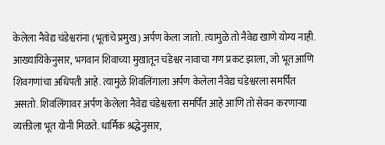केलेला नैवेद्य चंडेश्वरांना (भूतांचे प्रमुख) अर्पण केला जातो. त्यामुळे तो नैवेद्य खाणे योग्य नाही. आख्यायिकेनुसार, भगवान शिवाच्या मुखातून चंडेश्वर नावाचा गण प्रकट झाला, जो भूत आणि शिवगणांचा अधिपती आहे. त्यामुळे शिवलिंगाला अर्पण केलेला नैवेद्य चंडेश्वरला समर्पित असतो. शिवलिंगावर अर्पण केलेला नैवेद्य चंडेश्वरला समर्पित आहे आणि तो सेवन करणाऱ्या व्यक्तीला भूत योनी मिळते. धार्मिक श्रद्धेनुसार,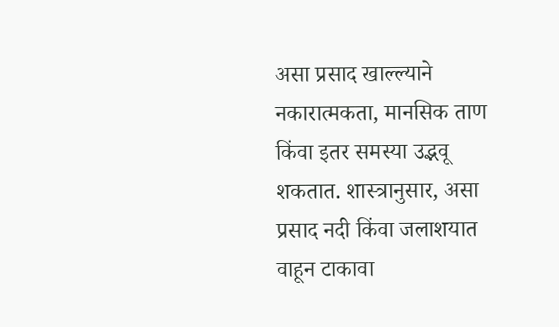असा प्रसाद खाल्ल्याने नकारात्मकता, मानसिक ताण किंवा इतर समस्या उद्भवू शकतात. शास्त्रानुसार, असा प्रसाद नदी किंवा जलाशयात वाहून टाकावा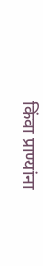किंवा प्राण्यांना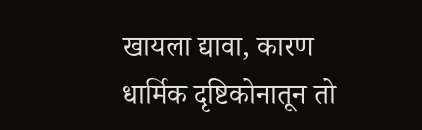खायला द्यावा, कारण धार्मिक दृष्टिकोनातून तो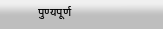पुण्यपूर्ण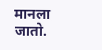मानला जातो.